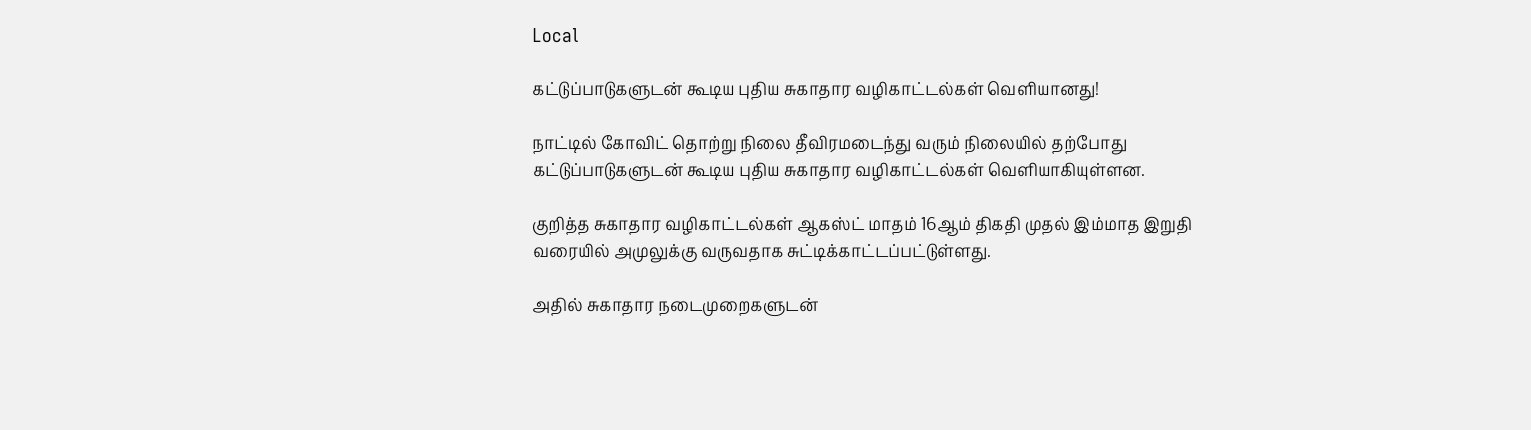Local

கட்டுப்பாடுகளுடன் கூடிய புதிய சுகாதார வழிகாட்டல்கள் வெளியானது!

நாட்டில் கோவிட் தொற்று நிலை தீவிரமடைந்து வரும் நிலையில் தற்போது கட்டுப்பாடுகளுடன் கூடிய புதிய சுகாதார வழிகாட்டல்கள் வெளியாகியுள்ளன.

குறித்த சுகாதார வழிகாட்டல்கள் ஆகஸ்ட் மாதம் 16ஆம் திகதி முதல் இம்மாத இறுதி வரையில் அமுலுக்கு வருவதாக சுட்டிக்காட்டப்பட்டுள்ளது.

அதில் சுகாதார நடைமுறைகளுடன்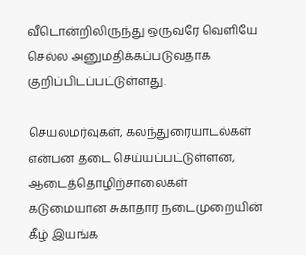வீடொன்றிலிருந்து ஒருவரே வெளியே செல்ல அனுமதிக்கப்படுவதாக குறிப்பிடப்பட்டுள்ளது.

செயலமர்வுகள், கலந்துரையாடல்கள் என்பன தடை செய்யப்பட்டுள்ளன, ஆடைத்தொழிற்சாலைகள் கடுமையான சுகாதார நடைமுறையின் கீழ் இயங்க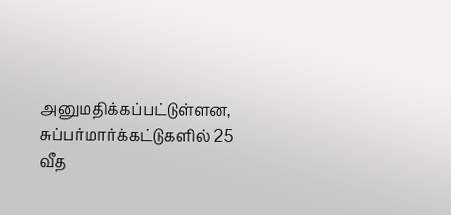அனுமதிக்கப்பட்டுள்ளன, சுப்பர்மார்க்கட்டுகளில் 25 வீத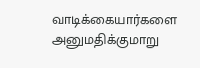வாடிக்கையார்களை அனுமதிக்குமாறு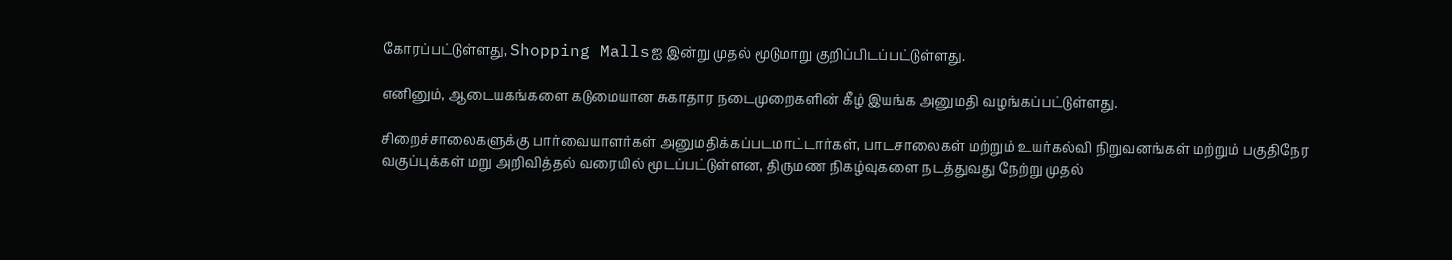கோரப்பட்டுள்ளது, Shopping Mallsஐ இன்று முதல் மூடுமாறு குறிப்பிடப்பட்டுள்ளது.

எனினும், ஆடையகங்களை கடுமையான சுகாதார நடைமுறைகளின் கீழ் இயங்க அனுமதி வழங்கப்பட்டுள்ளது.

சிறைச்சாலைகளுக்கு பார்வையாளர்கள் அனுமதிக்கப்படமாட்டார்கள், பாடசாலைகள் மற்றும் உயர்கல்வி நிறுவனங்கள் மற்றும் பகுதிநேர வகுப்புக்கள் மறு அறிவித்தல் வரையில் மூடப்பட்டுள்ளன, திருமண நிகழ்வுகளை நடத்துவது நேற்று முதல்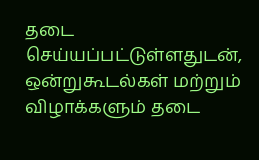தடை செய்யப்பட்டுள்ளதுடன், ஒன்றுகூடல்கள் மற்றும் விழாக்களும் தடை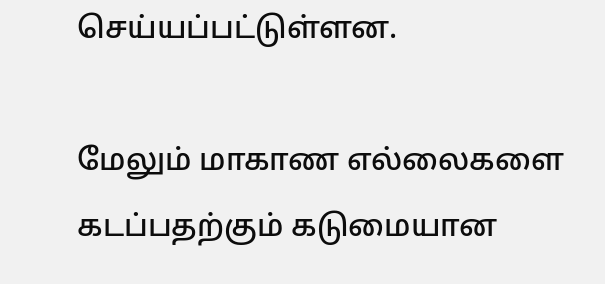செய்யப்பட்டுள்ளன.

மேலும் மாகாண எல்லைகளை கடப்பதற்கும் கடுமையான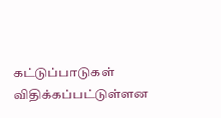கட்டுப்பாடுகள் விதிக்கப்பட்டுள்ளன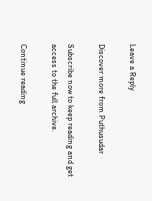Leave a Reply

Discover more from Puthusudar

Subscribe now to keep reading and get access to the full archive.

Continue reading